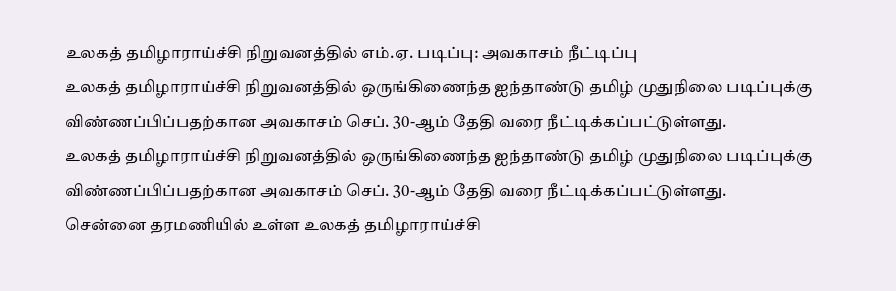உலகத் தமிழாராய்ச்சி நிறுவனத்தில் எம்.ஏ. படிப்பு: அவகாசம் நீட்டிப்பு
உலகத் தமிழாராய்ச்சி நிறுவனத்தில் ஒருங்கிணைந்த ஐந்தாண்டு தமிழ் முதுநிலை படிப்புக்கு விண்ணப்பிப்பதற்கான அவகாசம் செப். 30-ஆம் தேதி வரை நீட்டிக்கப்பட்டுள்ளது.
உலகத் தமிழாராய்ச்சி நிறுவனத்தில் ஒருங்கிணைந்த ஐந்தாண்டு தமிழ் முதுநிலை படிப்புக்கு விண்ணப்பிப்பதற்கான அவகாசம் செப். 30-ஆம் தேதி வரை நீட்டிக்கப்பட்டுள்ளது.
சென்னை தரமணியில் உள்ள உலகத் தமிழாராய்ச்சி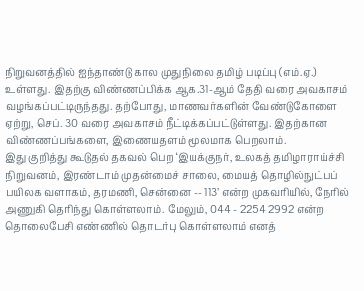நிறுவனத்தில் ஐந்தாண்டு கால முதுநிலை தமிழ் படிப்பு (எம்.ஏ.) உள்ளது. இதற்கு விண்ணப்பிக்க ஆக.31-ஆம் தேதி வரை அவகாசம் வழங்கப்பட்டிருந்தது. தற்போது, மாணவர்களின் வேண்டுகோளை ஏற்று, செப். 30 வரை அவகாசம் நீட்டிக்கப்பட்டுள்ளது. இதற்கான விண்ணப்பங்களை, இணையதளம் மூலமாக பெறலாம்.
இது குறித்து கூடுதல் தகவல் பெற ‘இயக்குநர், உலகத் தமிழாராய்ச்சி நிறுவனம், இரண்டாம் முதன்மைச் சாலை, மையத் தொழில்நுட்பப் பயிலக வளாகம், தரமணி, சென்னை -- 113’ என்ற முகவரியில், நேரில் அணுகி தெரிந்து கொள்ளலாம். மேலும், 044 - 2254 2992 என்ற தொலைபேசி எண்ணில் தொடர்பு கொள்ளலாம் எனத்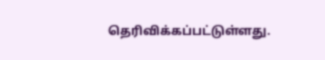தெரிவிக்கப்பட்டுள்ளது.